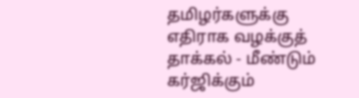தமிழர்களுக்கு எதிராக வழக்குத் தாக்கல் - மீண்டும் கர்ஜிக்கும்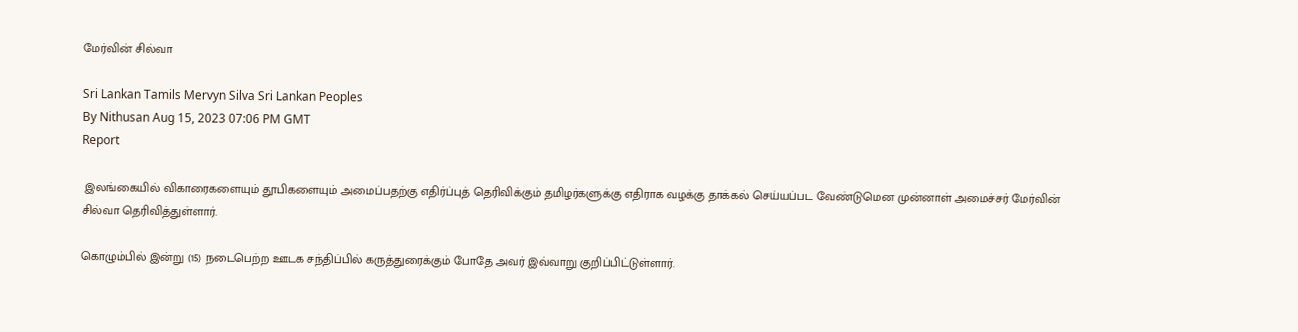மேர்வின் சில்வா

Sri Lankan Tamils Mervyn Silva Sri Lankan Peoples
By Nithusan Aug 15, 2023 07:06 PM GMT
Report

 இலங்கையில் விகாரைகளையும் தூபிகளையும் அமைப்பதற்கு எதிர்ப்புத் தெரிவிக்கும் தமிழர்களுக்கு எதிராக வழக்கு தாக்கல் செய்யப்பட வேண்டுமென முன்னாள் அமைச்சர் மேர்வின் சில்வா தெரிவித்துள்ளார்.

கொழும்பில் இன்று (15) நடைபெற்ற ஊடக சந்திப்பில் கருத்துரைக்கும் போதே அவர் இவ்வாறு குறிப்பிட்டுள்ளார்.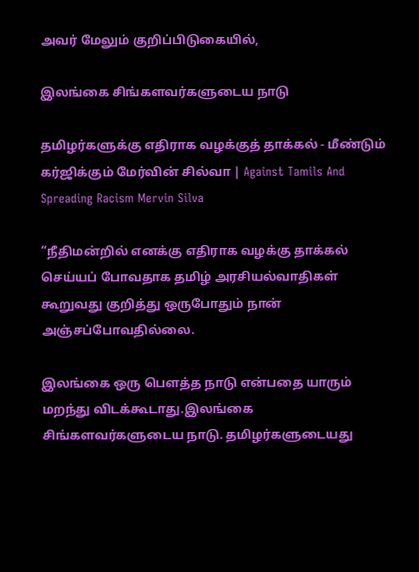அவர் மேலும் குறிப்பிடுகையில்,

இலங்கை சிங்களவர்களுடைய நாடு

தமிழர்களுக்கு எதிராக வழக்குத் தாக்கல் - மீண்டும் கர்ஜிக்கும் மேர்வின் சில்வா | Against Tamils And Spreading Racism Mervin Silva

“நீதிமன்றில் எனக்கு எதிராக வழக்கு தாக்கல் செய்யப் போவதாக தமிழ் அரசியல்வாதிகள் கூறுவது குறித்து ஒருபோதும் நான் அஞ்சப்போவதில்லை.

இலங்கை ஒரு பௌத்த நாடு என்பதை யாரும் மறந்து விடக்கூடாது.இலங்கை சிங்களவர்களுடைய நாடு. தமிழர்களுடையது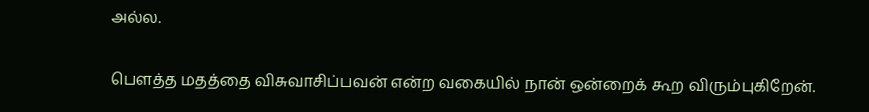அல்ல.

பௌத்த மதத்தை விசுவாசிப்பவன் என்ற வகையில் நான் ஒன்றைக் கூற விரும்புகிறேன்.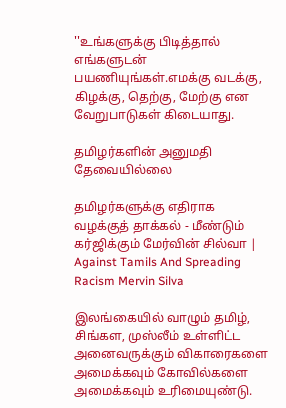''உங்களுக்கு பிடித்தால் எங்களுடன் பயணியுங்கள்.எமக்கு வடக்கு, கிழக்கு, தெற்கு, மேற்கு என வேறுபாடுகள் கிடையாது.

தமிழர்களின் அனுமதி தேவையில்லை

தமிழர்களுக்கு எதிராக வழக்குத் தாக்கல் - மீண்டும் கர்ஜிக்கும் மேர்வின் சில்வா | Against Tamils And Spreading Racism Mervin Silva

இலங்கையில் வாழும் தமிழ், சிங்கள, முஸ்லீம் உள்ளிட்ட அனைவருக்கும் விகாரைகளை அமைக்கவும் கோவில்களை அமைக்கவும் உரிமையுண்டு.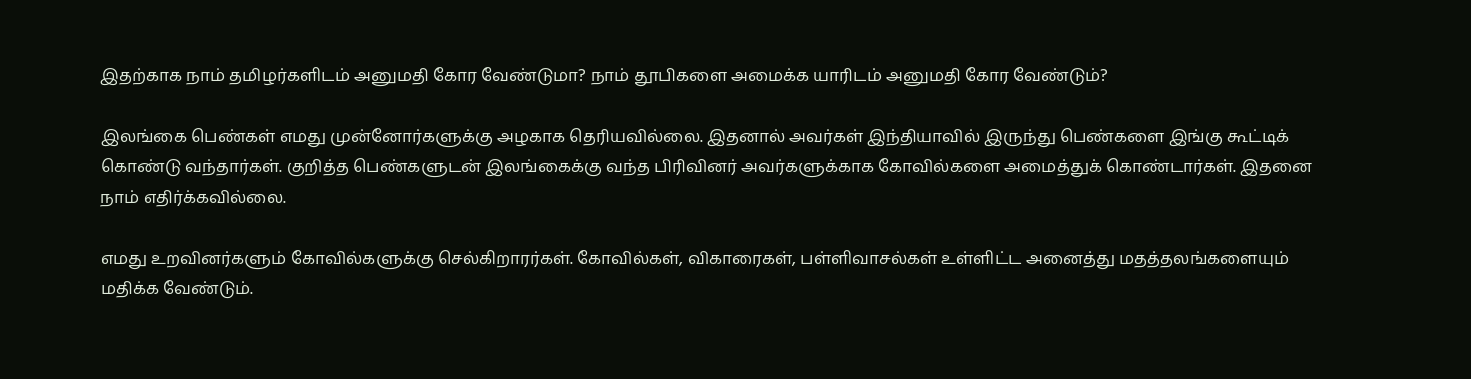இதற்காக நாம் தமிழர்களிடம் அனுமதி கோர வேண்டுமா? நாம் தூபிகளை அமைக்க யாரிடம் அனுமதி கோர வேண்டும்?

இலங்கை பெண்கள் எமது முன்னோர்களுக்கு அழகாக தெரியவில்லை. இதனால் அவர்கள் இந்தியாவில் இருந்து பெண்களை இங்கு கூட்டிக் கொண்டு வந்தார்கள். குறித்த பெண்களுடன் இலங்கைக்கு வந்த பிரிவினர் அவர்களுக்காக கோவில்களை அமைத்துக் கொண்டார்கள். இதனை நாம் எதிர்க்கவில்லை.

எமது உறவினர்களும் கோவில்களுக்கு செல்கிறாரர்கள். கோவில்கள், விகாரைகள், பள்ளிவாசல்கள் உள்ளிட்ட அனைத்து மதத்தலங்களையும் மதிக்க வேண்டும்.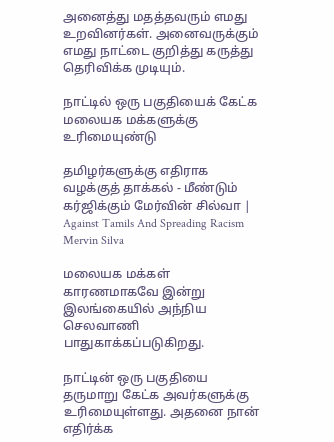அனைத்து மதத்தவரும் எமது உறவினர்கள். அனைவருக்கும் எமது நாட்டை குறித்து கருத்து தெரிவிக்க முடியும்.

நாட்டில் ஒரு பகுதியைக் கேட்க மலையக மக்களுக்கு உரிமையுண்டு

தமிழர்களுக்கு எதிராக வழக்குத் தாக்கல் - மீண்டும் கர்ஜிக்கும் மேர்வின் சில்வா | Against Tamils And Spreading Racism Mervin Silva

மலையக மக்கள் காரணமாகவே இன்று இலங்கையில் அந்நிய செலவாணி பாதுகாக்கப்படுகிறது.

நாட்டின் ஒரு பகுதியை தருமாறு கேட்க அவர்களுக்கு உரிமையுள்ளது. அதனை நான் எதிர்க்க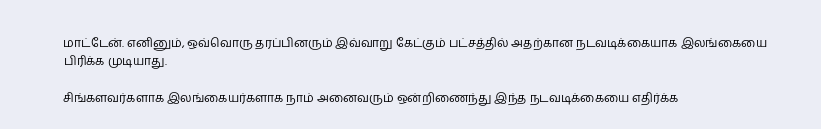மாட்டேன். எனினும், ஒவ்வொரு தரப்பினரும் இவ்வாறு கேட்கும் பட்சத்தில் அதற்கான நடவடிக்கையாக இலங்கையை பிரிக்க முடியாது.

சிங்களவர்களாக இலங்கையர்களாக நாம் அனைவரும் ஒன்றிணைந்து இந்த நடவடிக்கையை எதிர்க்க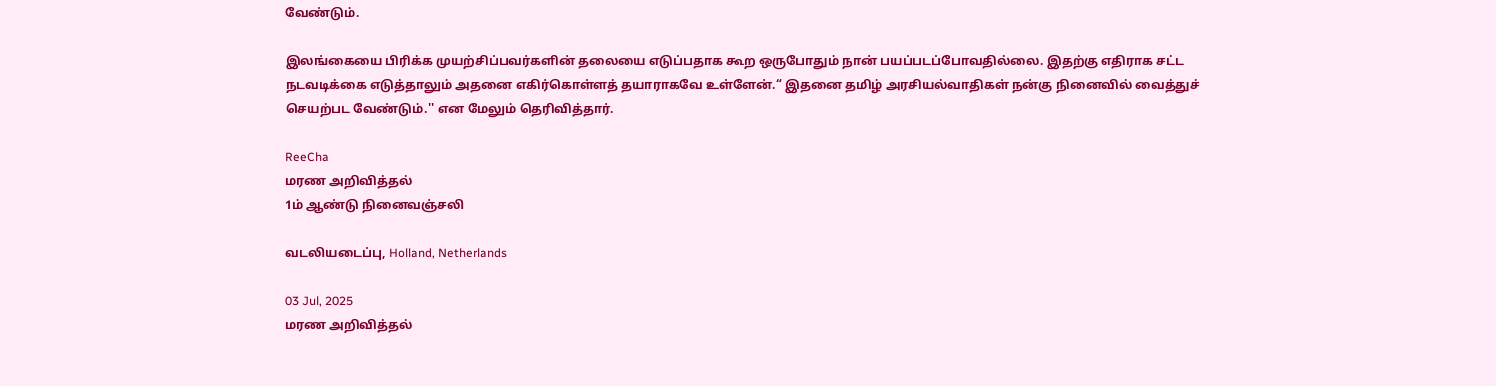வேண்டும்.

இலங்கையை பிரிக்க முயற்சிப்பவர்களின் தலையை எடுப்பதாக கூற ஒருபோதும் நான் பயப்படப்போவதில்லை. இதற்கு எதிராக சட்ட நடவடிக்கை எடுத்தாலும் அதனை எகிர்கொள்ளத் தயாராகவே உள்ளேன்.“ இதனை தமிழ் அரசியல்வாதிகள் நன்கு நினைவில் வைத்துச் செயற்பட வேண்டும்.'' என மேலும் தெரிவித்தார்.

ReeCha
மரண அறிவித்தல்
1ம் ஆண்டு நினைவஞ்சலி

வடலியடைப்பு, Holland, Netherlands

03 Jul, 2025
மரண அறிவித்தல்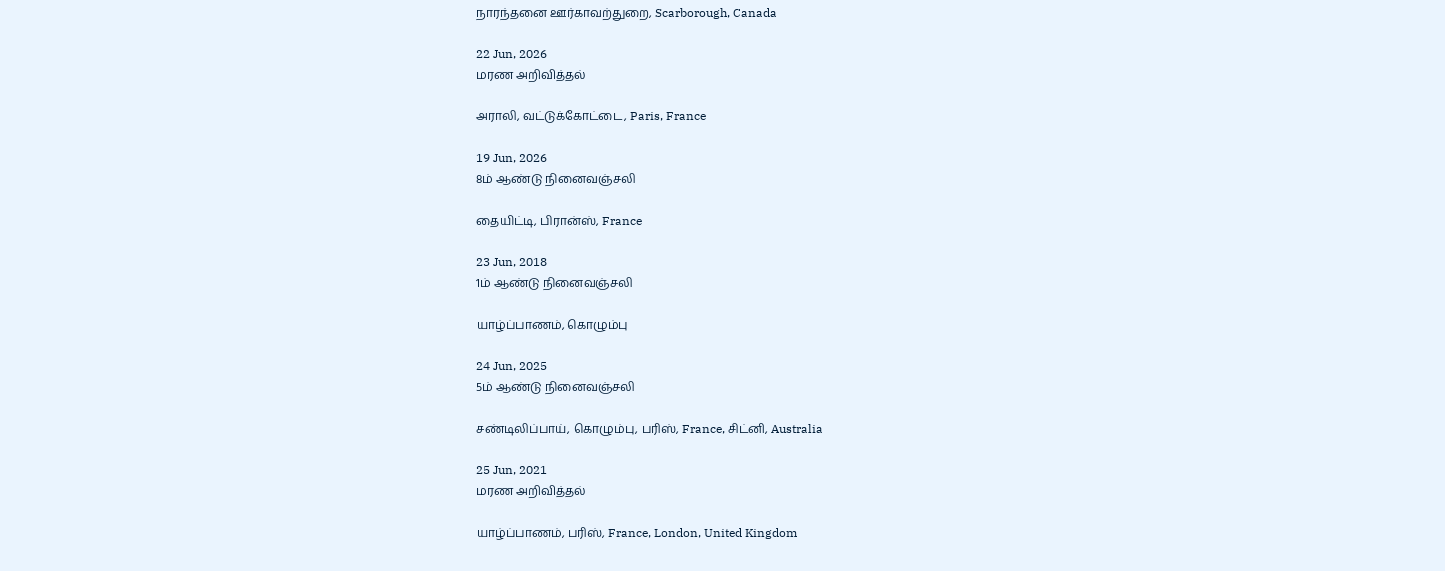நாரந்தனை ஊர்காவற்துறை, Scarborough, Canada

22 Jun, 2026
மரண அறிவித்தல்

அராலி, வட்டுக்கோட்டை, Paris, France

19 Jun, 2026
8ம் ஆண்டு நினைவஞ்சலி

தையிட்டி, பிரான்ஸ், France

23 Jun, 2018
1ம் ஆண்டு நினைவஞ்சலி

யாழ்ப்பாணம், கொழும்பு

24 Jun, 2025
5ம் ஆண்டு நினைவஞ்சலி

சண்டிலிப்பாய், கொழும்பு, பரிஸ், France, சிட்னி, Australia

25 Jun, 2021
மரண அறிவித்தல்

யாழ்ப்பாணம், பரிஸ், France, London, United Kingdom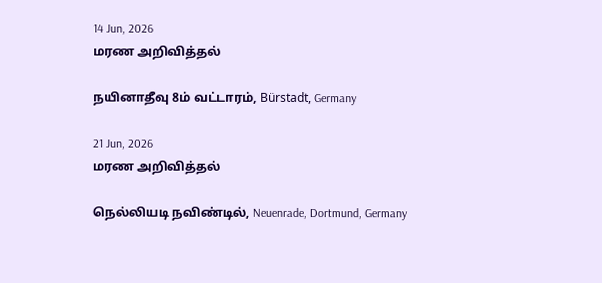14 Jun, 2026
மரண அறிவித்தல்

நயினாதீவு 8ம் வட்டாரம், Bürstadt, Germany

21 Jun, 2026
மரண அறிவித்தல்

நெல்லியடி நவிண்டில், Neuenrade, Dortmund, Germany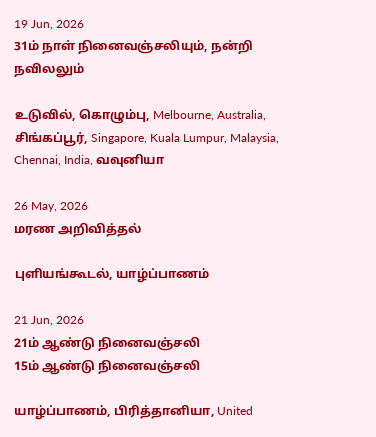19 Jun, 2026
31ம் நாள் நினைவஞ்சலியும், நன்றி நவிலலும்

உடுவில், கொழும்பு, Melbourne, Australia, சிங்கப்பூர், Singapore, Kuala Lumpur, Malaysia, Chennai, India, வவுனியா

26 May, 2026
மரண அறிவித்தல்

புளியங்கூடல், யாழ்ப்பாணம்

21 Jun, 2026
21ம் ஆண்டு நினைவஞ்சலி
15ம் ஆண்டு நினைவஞ்சலி

யாழ்ப்பாணம், பிரித்தானியா, United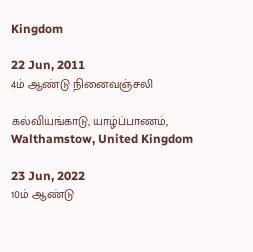Kingdom

22 Jun, 2011
4ம் ஆண்டு நினைவஞ்சலி

கல்வியங்காடு, யாழ்ப்பாணம், Walthamstow, United Kingdom

23 Jun, 2022
10ம் ஆண்டு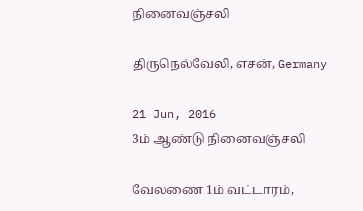நினைவஞ்சலி

திருநெல்வேலி, எசன், Germany

21 Jun, 2016
3ம் ஆண்டு நினைவஞ்சலி

வேலணை 1ம் வட்டாரம்,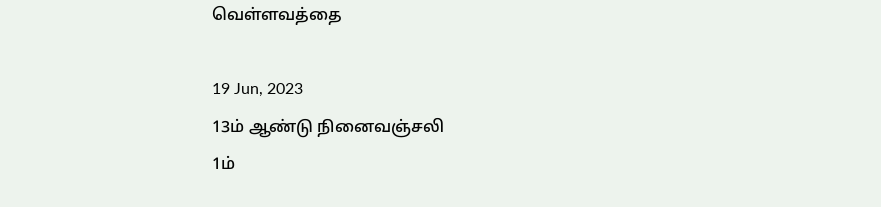வெள்ளவத்தை

19 Jun, 2023
13ம் ஆண்டு நினைவஞ்சலி
1ம்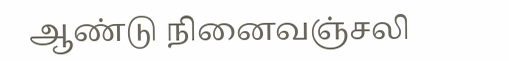ஆண்டு நினைவஞ்சலி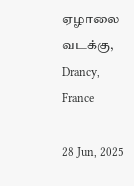ஏழாலை வடக்கு, Drancy, France

28 Jun, 2025